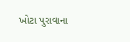ખોટા પુરાવાના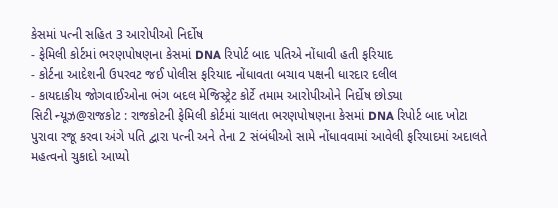કેસમાં પત્ની સહિત 3 આરોપીઓ નિર્દોષ
- ફેમિલી કોર્ટમાં ભરણપોષણના કેસમાં DNA રિપોર્ટ બાદ પતિએ નોંધાવી હતી ફરિયાદ
- કોર્ટના આદેશની ઉપરવટ જઈ પોલીસ ફરિયાદ નોંધાવતા બચાવ પક્ષની ધારદાર દલીલ
- કાયદાકીય જોગવાઈઓના ભંગ બદલ મેજિસ્ટ્રેટ કોર્ટે તમામ આરોપીઓને નિર્દોષ છોડ્યા
સિટી ન્યૂઝ@રાજકોટ : રાજકોટની ફેમિલી કોર્ટમાં ચાલતા ભરણપોષણના કેસમાં DNA રિપોર્ટ બાદ ખોટા પુરાવા રજૂ કરવા અંગે પતિ દ્વારા પત્ની અને તેના 2 સંબંધીઓ સામે નોંધાવવામાં આવેલી ફરિયાદમાં અદાલતે મહત્વનો ચુકાદો આપ્યો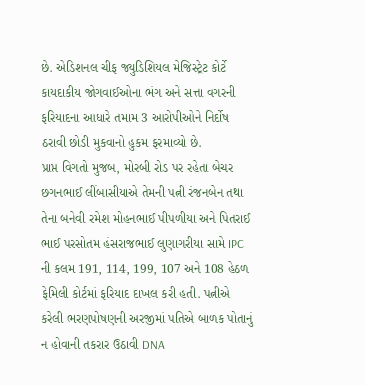છે. એડિશનલ ચીફ જ્યુડિશિયલ મેજિસ્ટ્રેટ કોર્ટે કાયદાકીય જોગવાઈઓના ભંગ અને સત્તા વગરની ફરિયાદના આધારે તમામ 3 આરોપીઓને નિર્દોષ ઠરાવી છોડી મુકવાનો હુકમ ફરમાવ્યો છે.
પ્રાપ્ત વિગતો મુજબ, મોરબી રોડ પર રહેતા બેચર છગનભાઈ લીંબાસીયાએ તેમની પત્ની રંજનબેન તથા તેના બનેવી રમેશ મોહનભાઈ પીપળીયા અને પિતરાઈ ભાઈ પરસોતમ હંસરાજભાઈ લુણાગરીયા સામે IPC ની કલમ 191, 114, 199, 107 અને 108 હેઠળ ફેમિલી કોર્ટમાં ફરિયાદ દાખલ કરી હતી. પત્નીએ કરેલી ભરણપોષણની અરજીમાં પતિએ બાળક પોતાનું ન હોવાની તકરાર ઉઠાવી DNA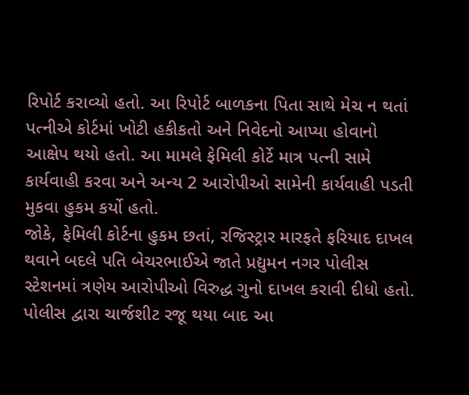રિપોર્ટ કરાવ્યો હતો. આ રિપોર્ટ બાળકના પિતા સાથે મેચ ન થતાં પત્નીએ કોર્ટમાં ખોટી હકીકતો અને નિવેદનો આપ્યા હોવાનો આક્ષેપ થયો હતો. આ મામલે ફેમિલી કોર્ટે માત્ર પત્ની સામે કાર્યવાહી કરવા અને અન્ય 2 આરોપીઓ સામેની કાર્યવાહી પડતી મુકવા હુકમ કર્યો હતો.
જોકે, ફેમિલી કોર્ટના હુકમ છતાં, રજિસ્ટ્રાર મારફતે ફરિયાદ દાખલ થવાને બદલે પતિ બેચરભાઈએ જાતે પ્રદ્યુમન નગર પોલીસ સ્ટેશનમાં ત્રણેય આરોપીઓ વિરુદ્ધ ગુનો દાખલ કરાવી દીધો હતો. પોલીસ દ્વારા ચાર્જશીટ રજૂ થયા બાદ આ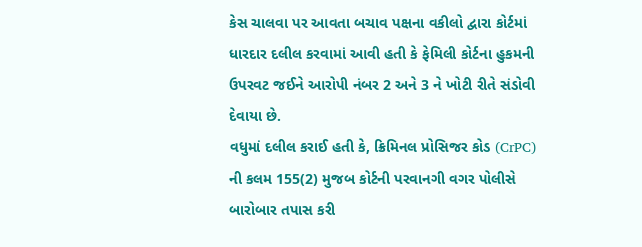કેસ ચાલવા પર આવતા બચાવ પક્ષના વકીલો દ્વારા કોર્ટમાં ધારદાર દલીલ કરવામાં આવી હતી કે ફેમિલી કોર્ટના હુકમની ઉપરવટ જઈને આરોપી નંબર 2 અને 3 ને ખોટી રીતે સંડોવી દેવાયા છે.
વધુમાં દલીલ કરાઈ હતી કે, ક્રિમિનલ પ્રોસિજર કોડ (CrPC) ની કલમ 155(2) મુજબ કોર્ટની પરવાનગી વગર પોલીસે બારોબાર તપાસ કરી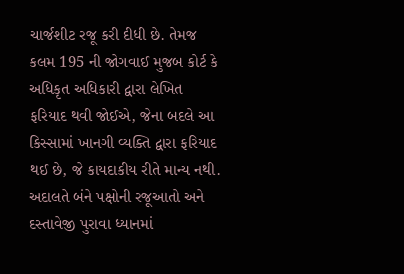ચાર્જશીટ રજૂ કરી દીધી છે. તેમજ કલમ 195 ની જોગવાઈ મુજબ કોર્ટ કે અધિકૃત અધિકારી દ્વારા લેખિત ફરિયાદ થવી જોઈએ, જેના બદલે આ કિસ્સામાં ખાનગી વ્યક્તિ દ્વારા ફરિયાદ થઈ છે, જે કાયદાકીય રીતે માન્ય નથી.
અદાલતે બંને પક્ષોની રજૂઆતો અને દસ્તાવેજી પુરાવા ધ્યાનમાં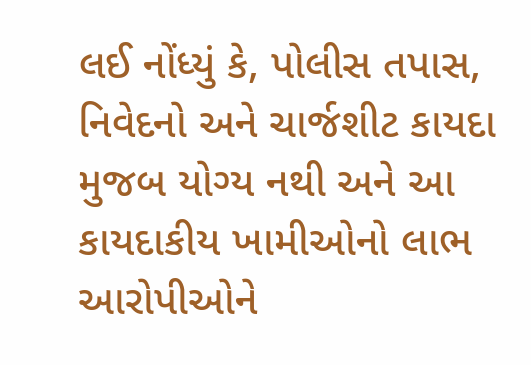લઈ નોંધ્યું કે, પોલીસ તપાસ, નિવેદનો અને ચાર્જશીટ કાયદા મુજબ યોગ્ય નથી અને આ કાયદાકીય ખામીઓનો લાભ આરોપીઓને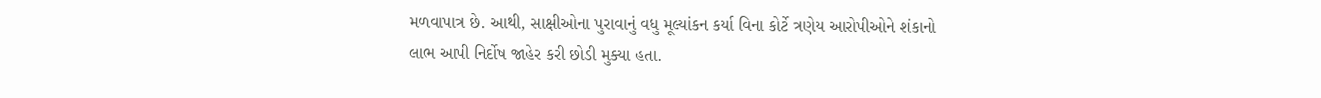મળવાપાત્ર છે. આથી, સાક્ષીઓના પુરાવાનું વધુ મૂલ્યાંકન કર્યા વિના કોર્ટે ત્રણેય આરોપીઓને શંકાનો લાભ આપી નિર્દોષ જાહેર કરી છોડી મુક્યા હતા.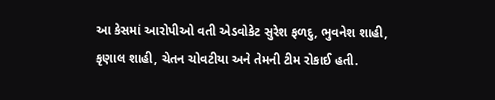આ કેસમાં આરોપીઓ વતી એડવોકેટ સુરેશ ફળદુ, ભુવનેશ શાહી, કૃણાલ શાહી, ચેતન ચોવટીયા અને તેમની ટીમ રોકાઈ હતી.